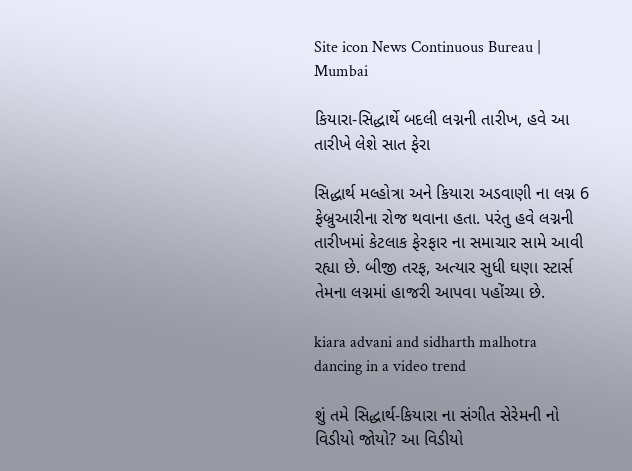Site icon News Continuous Bureau | Mumbai

કિયારા-સિદ્ધાર્થે બદલી લગ્નની તારીખ, હવે આ તારીખે લેશે સાત ફેરા

સિદ્ધાર્થ મલ્હોત્રા અને કિયારા અડવાણી ના લગ્ન 6 ફેબ્રુઆરીના રોજ થવાના હતા. પરંતુ હવે લગ્નની તારીખમાં કેટલાક ફેરફાર ના સમાચાર સામે આવી રહ્યા છે. બીજી તરફ, અત્યાર સુધી ઘણા સ્ટાર્સ તેમના લગ્નમાં હાજરી આપવા પહોંચ્યા છે.

kiara advani and sidharth malhotra dancing in a video trend

શું તમે સિદ્ધાર્થ-કિયારા ના સંગીત સેરેમની નો વિડીયો જોયો? આ વિડીયો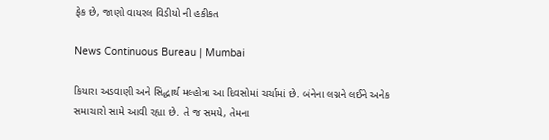ફેક છે, જાણો વાયરલ વિડીયો ની હકીકત

News Continuous Bureau | Mumbai

કિયારા અડવાણી અને સિદ્ધાર્થ મલ્હોત્રા આ દિવસોમાં ચર્ચામાં છે. બંનેના લગ્નને લઈને અનેક સમાચારો સામે આવી રહ્યા છે. તે જ સમયે, તેમના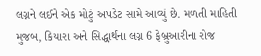લગ્નને લઈને એક મોટું અપડેટ સામે આવ્યું છે. મળતી માહિતી મુજબ, કિયારા અને સિદ્ધાર્થના લગ્ન 6 ફેબ્રુઆરીના રોજ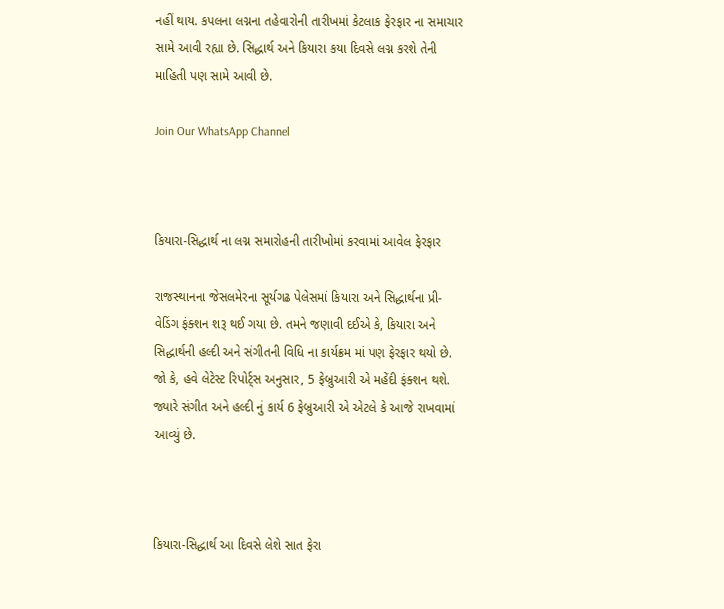નહીં થાય. કપલના લગ્નના તહેવારોની તારીખમાં કેટલાક ફેરફાર ના સમાચાર સામે આવી રહ્યા છે. સિદ્ધાર્થ અને કિયારા કયા દિવસે લગ્ન કરશે તેની માહિતી પણ સામે આવી છે.

Join Our WhatsApp Channel



કિયારા-સિદ્ધાર્થ ના લગ્ન સમારોહની તારીખોમાં કરવામાં આવેલ ફેરફાર

રાજસ્થાનના જેસલમેરના સૂર્યગઢ પેલેસમાં કિયારા અને સિદ્ધાર્થના પ્રી-વેડિંગ ફંક્શન શરૂ થઈ ગયા છે. તમને જણાવી દઈએ કે, કિયારા અને સિદ્ધાર્થની હલ્દી અને સંગીતની વિધિ ના કાર્યક્રમ માં પણ ફેરફાર થયો છે. જો કે, હવે લેટેસ્ટ રિપોર્ટ્સ અનુસાર, 5 ફેબ્રુઆરી એ મહેંદી ફંક્શન થશે. જ્યારે સંગીત અને હલ્દી નું કાર્ય 6 ફેબ્રુઆરી એ એટલે કે આજે રાખવામાં આવ્યું છે.



કિયારા-સિદ્ધાર્થ આ દિવસે લેશે સાત ફેરા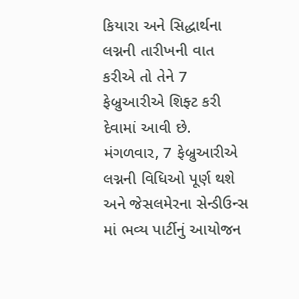કિયારા અને સિદ્ધાર્થના લગ્નની તારીખની વાત કરીએ તો તેને 7 ફેબ્રુઆરીએ શિફ્ટ કરી દેવામાં આવી છે. મંગળવાર, 7 ફેબ્રુઆરીએ લગ્નની વિધિઓ પૂર્ણ થશે અને જેસલમેરના સેન્ડીઉન્સ માં ભવ્ય પાર્ટીનું આયોજન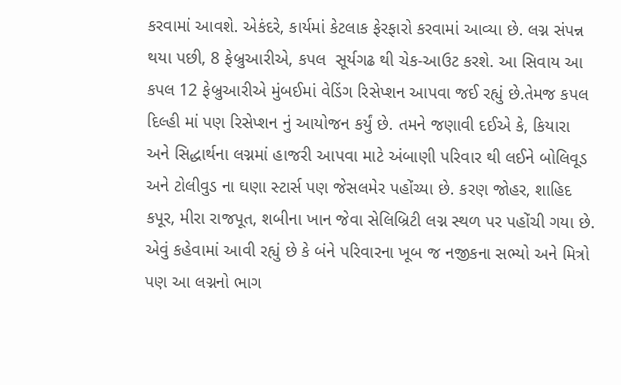કરવામાં આવશે. એકંદરે, કાર્યમાં કેટલાક ફેરફારો કરવામાં આવ્યા છે. લગ્ન સંપન્ન થયા પછી, 8 ફેબ્રુઆરીએ, કપલ  સૂર્યગઢ થી ચેક-આઉટ કરશે. આ સિવાય આ કપલ 12 ફેબ્રુઆરીએ મુંબઈમાં વેડિંગ રિસેપ્શન આપવા જઈ રહ્યું છે.તેમજ કપલ દિલ્હી માં પણ રિસેપ્શન નું આયોજન કર્યું છે. તમને જણાવી દઈએ કે, કિયારા અને સિદ્ધાર્થના લગ્નમાં હાજરી આપવા માટે અંબાણી પરિવાર થી લઈને બોલિવૂડ અને ટોલીવુડ ના ઘણા સ્ટાર્સ પણ જેસલમેર પહોંચ્યા છે. કરણ જોહર, શાહિદ કપૂર, મીરા રાજપૂત, શબીના ખાન જેવા સેલિબ્રિટી લગ્ન સ્થળ પર પહોંચી ગયા છે. એવું કહેવામાં આવી રહ્યું છે કે બંને પરિવારના ખૂબ જ નજીકના સભ્યો અને મિત્રો પણ આ લગ્નનો ભાગ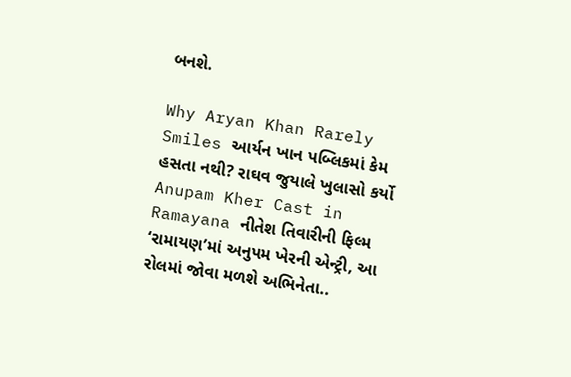બનશે.

Why Aryan Khan Rarely Smiles આર્યન ખાન પબ્લિકમાં કેમ હસતા નથી? રાઘવ જુયાલે ખુલાસો કર્યો
Anupam Kher Cast in Ramayana નીતેશ તિવારીની ફિલ્મ ‘રામાયણ’માં અનુપમ ખેરની એન્ટ્રી, આ રોલમાં જોવા મળશે અભિનેતા..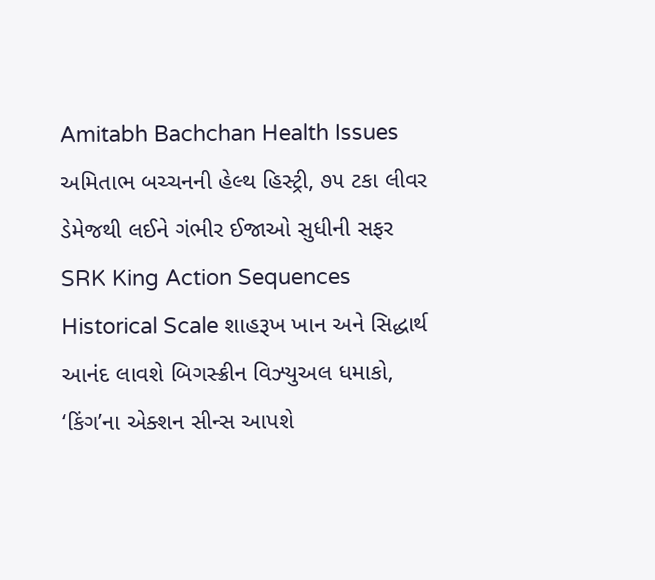Amitabh Bachchan Health Issues અમિતાભ બચ્ચનની હેલ્થ હિસ્ટ્રી, ૭૫ ટકા લીવર ડેમેજથી લઈને ગંભીર ઈજાઓ સુધીની સફર
SRK King Action Sequences Historical Scale શાહરૂખ ખાન અને સિદ્ધાર્થ આનંદ લાવશે બિગસ્ક્રીન વિઝ્યુઅલ ધમાકો, ‘કિંગ’ના એક્શન સીન્સ આપશે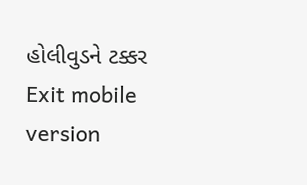હોલીવુડને ટક્કર
Exit mobile version